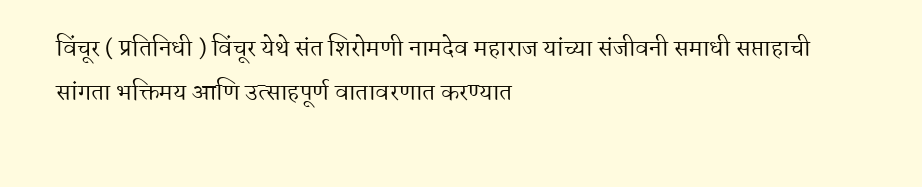विंचूर ( प्रतिनिधी ) विंचूर येथे संत शिरोमणी नामदेव महाराज यांच्या संजीवनी समाधी सप्ताहाची सांगता भक्तिमय आणि उत्साहपूर्ण वातावरणात करण्यात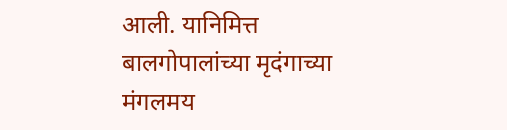आली. यानिमित्त बालगोपालांच्या मृदंगाच्या मंगलमय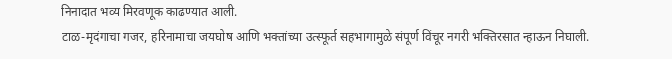निनादात भव्य मिरवणूक काढण्यात आली.
टाळ-मृदंगाचा गजर, हरिनामाचा जयघोष आणि भक्तांच्या उत्स्फूर्त सहभागामुळे संपूर्ण विंचूर नगरी भक्तिरसात न्हाऊन निघाली.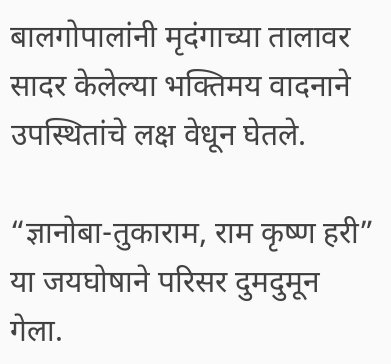बालगोपालांनी मृदंगाच्या तालावर सादर केलेल्या भक्तिमय वादनाने उपस्थितांचे लक्ष वेधून घेतले.

“ज्ञानोबा-तुकाराम, राम कृष्ण हरी” या जयघोषाने परिसर दुमदुमून गेला.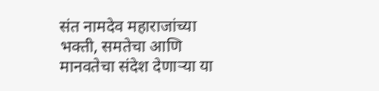संत नामदेव महाराजांच्या भक्ती, समतेचा आणि मानवतेचा संदेश देणाऱ्या या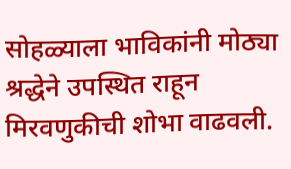सोहळ्याला भाविकांनी मोठ्या श्रद्धेने उपस्थित राहून मिरवणुकीची शोभा वाढवली.